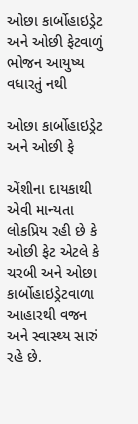ઓછા કાર્બોહાઇડ્રેટ અને ઓછી ફેટવાળું ભોજન આયુષ્ય વધારતું નથી

ઓછા કાર્બોહાઇડ્રેટ અને ઓછી ફે

એંશીના દાયકાથી એવી માન્યતા લોકપ્રિય રહી છે કે ઓછી ફેટ એટલે કે  ચરબી અને ઓછા કાર્બોહાઇડ્રેટવાળા આહારથી વજન અને સ્વાસ્થ્ય સારું રહે છે.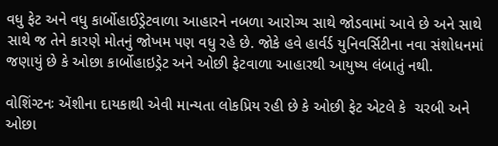વધુ ફેટ અને વધુ કાર્બોહાઈડ્રેટવાળા આહારને નબળા આરોગ્ય સાથે જોડવામાં આવે છે અને સાથે સાથે જ તેને કારણે મોતનું જોખમ પણ વધુ રહે છે. જોકે હવે હાર્વર્ડ યુનિવર્સિટીના નવા સંશોધનમાં જણાયું છે કે ઓછા કાર્બોહાઇડ્રેટ અને ઓછી ફેટવાળા આહારથી આયુષ્ય લંબાતું નથી.

વોશિંગ્ટનઃ એંશીના દાયકાથી એવી માન્યતા લોકપ્રિય રહી છે કે ઓછી ફેટ એટલે કે  ચરબી અને ઓછા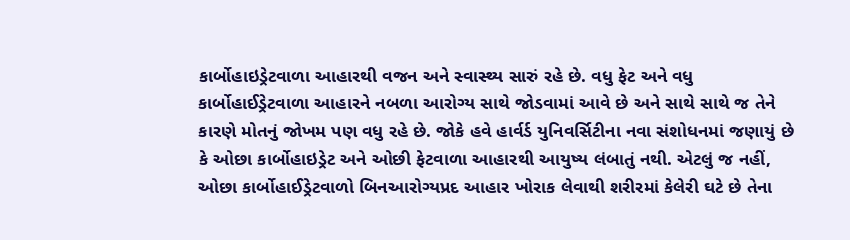કાર્બોહાઇડ્રેટવાળા આહારથી વજન અને સ્વાસ્થ્ય સારું રહે છે. વધુ ફેટ અને વધુ કાર્બોહાઈડ્રેટવાળા આહારને નબળા આરોગ્ય સાથે જોડવામાં આવે છે અને સાથે સાથે જ તેને કારણે મોતનું જોખમ પણ વધુ રહે છે. જોકે હવે હાર્વર્ડ યુનિવર્સિટીના નવા સંશોધનમાં જણાયું છે કે ઓછા કાર્બોહાઇડ્રેટ અને ઓછી ફેટવાળા આહારથી આયુષ્ય લંબાતું નથી. એટલું જ નહીં, ઓછા કાર્બોહાઈડ્રેટવાળો બિનઆરોગ્યપ્રદ આહાર ખોરાક લેવાથી શરીરમાં કેલેરી ઘટે છે તેના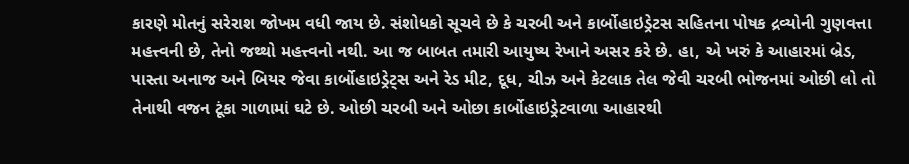કારણે મોતનું સરેરાશ જોખમ વધી જાય છે. સંશોધકો સૂચવે છે કે ચરબી અને કાર્બોહાઇડ્રેટસ સહિતના પોષક દ્રવ્યોની ગુણવત્તા મહત્ત્વની છે, તેનો જથ્થો મહત્ત્વનો નથી. આ જ બાબત તમારી આયુષ્ય રેખાને અસર કરે છે. હા, એ ખરું કે આહારમાં બ્રેડ, પાસ્તા અનાજ અને બિયર જેવા કાર્બોહાઇડ્રેટ્સ અને રેડ મીટ, દૂધ, ચીઝ અને કેટલાક તેલ જેવી ચરબી ભોજનમાં ઓછી લો તો તેનાથી વજન ટૂંકા ગાળામાં ઘટે છે. ઓછી ચરબી અને ઓછા કાર્બોહાઇડ્રેટવાળા આહારથી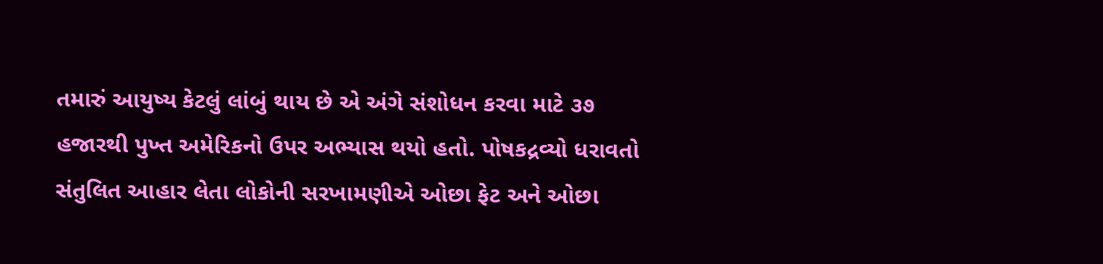તમારું આયુષ્ય કેટલું લાંબું થાય છે એ અંગે સંશોધન કરવા માટે ૩૭ હજારથી પુખ્ત અમેરિકનો ઉપર અભ્યાસ થયો હતો. પોષકદ્રવ્યો ધરાવતો સંતુલિત આહાર લેતા લોકોની સરખામણીએ ઓછા ફેટ અને ઓછા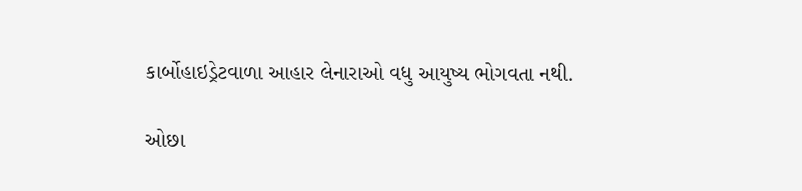કાર્બોહાઇડ્રેટવાળા આહાર લેનારાઓ વધુ આયુષ્ય ભોગવતા નથી.

ઓછા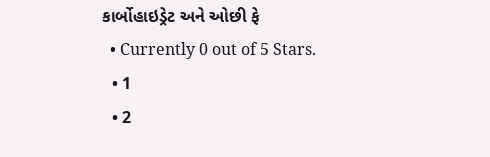કાર્બોહાઇડ્રેટ અને ઓછી ફે
  • Currently 0 out of 5 Stars.
  • 1
  • 2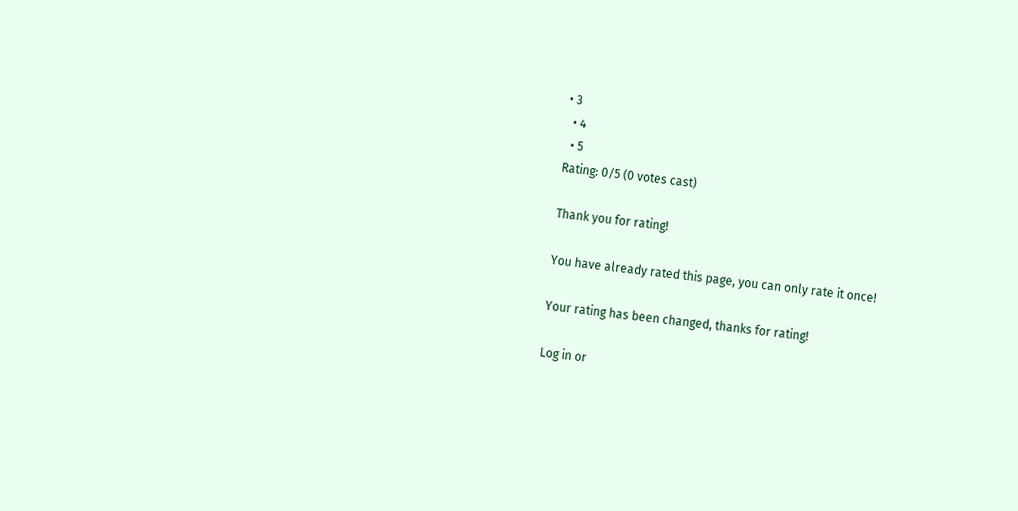• 3
  • 4
  • 5
Rating: 0/5 (0 votes cast)

Thank you for rating!

You have already rated this page, you can only rate it once!

Your rating has been changed, thanks for rating!

Log in or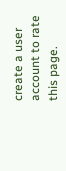create a user account to rate this page.